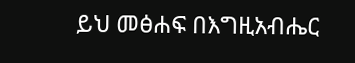ይህ መፅሐፍ በእግዚአብሔር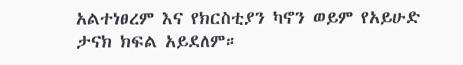አልተነፀረም እና የክርስቲያን ካኖን ወይም የአይሁድ ታናክ ክፍል አይደለም።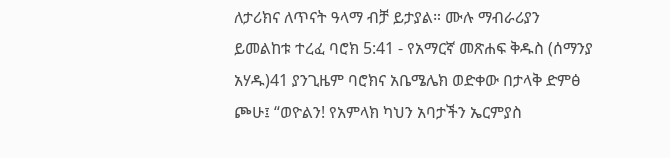ለታሪክና ለጥናት ዓላማ ብቻ ይታያል። ሙሉ ማብራሪያን ይመልከቱ ተረፈ ባሮክ 5:41 - የአማርኛ መጽሐፍ ቅዱስ (ሰማንያ አሃዱ)41 ያንጊዜም ባሮክና አቤሜሌክ ወድቀው በታላቅ ድምፅ ጮሁ፤ “ወዮልን! የአምላክ ካህን አባታችን ኤርምያስ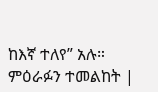ከእኛ ተለየ” አሉ። ምዕራፉን ተመልከት |